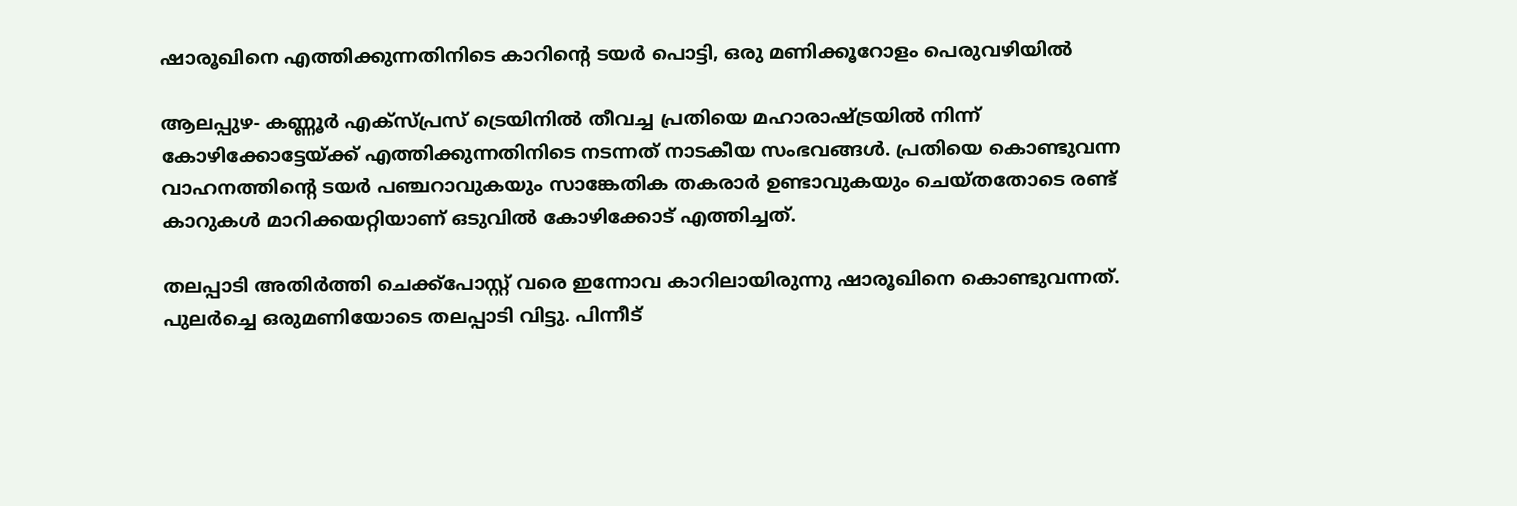ഷാരൂഖിനെ എത്തിക്കുന്നതിനിടെ കാറിന്റെ ടയര്‍ പൊട്ടി, ഒരു മണിക്കൂറോളം പെരുവഴിയില്‍

ആലപ്പുഴ- കണ്ണൂര്‍ എക്സ്പ്രസ് ട്രെയിനില്‍ തീവച്ച പ്രതിയെ മഹാരാഷ്ട്രയില്‍ നിന്ന് കോഴിക്കോട്ടേയ്ക്ക് എത്തിക്കുന്നതിനിടെ നടന്നത് നാടകീയ സംഭവങ്ങള്‍. പ്രതിയെ കൊണ്ടുവന്ന വാഹനത്തിന്റെ ടയര്‍ പഞ്ചറാവുകയും സാങ്കേതിക തകരാര്‍ ഉണ്ടാവുകയും ചെയ്തതോടെ രണ്ട് കാറുകള്‍ മാറിക്കയറ്റിയാണ് ഒടുവില്‍ കോഴിക്കോട് എത്തിച്ചത്.

തലപ്പാടി അതിര്‍ത്തി ചെക്ക്പോസ്റ്റ് വരെ ഇന്നോവ കാറിലായിരുന്നു ഷാരൂഖിനെ കൊണ്ടുവന്നത്. പുലര്‍ച്ചെ ഒരുമണിയോടെ തലപ്പാടി വിട്ടു. പിന്നീട്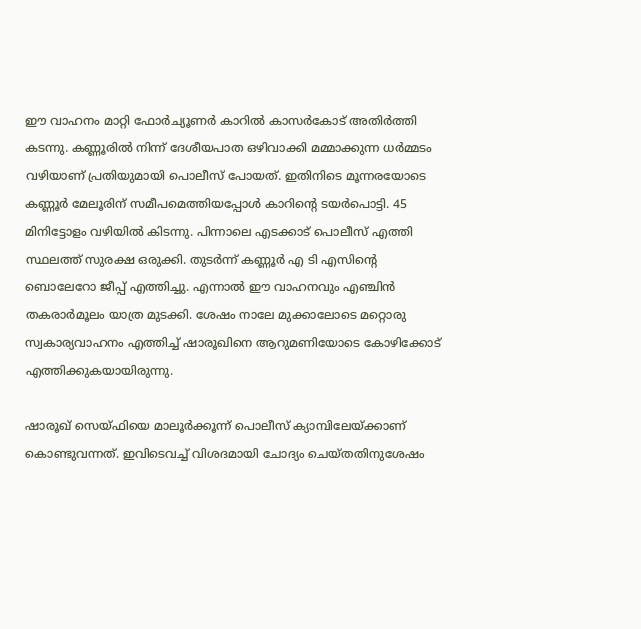ഈ വാഹനം മാറ്റി ഫോര്‍ച്യൂണര്‍ കാറില്‍ കാസര്‍കോട് അതിര്‍ത്തി കടന്നു. കണ്ണൂരില്‍ നിന്ന് ദേശീയപാത ഒഴിവാക്കി മമ്മാക്കുന്ന ധര്‍മ്മടം വഴിയാണ് പ്രതിയുമായി പൊലീസ് പോയത്. ഇതിനിടെ മൂന്നരയോടെ കണ്ണൂര്‍ മേലൂരിന് സമീപമെത്തിയപ്പോള്‍ കാറിന്റെ ടയര്‍പൊട്ടി. 45 മിനിട്ടോളം വഴിയില്‍ കിടന്നു. പിന്നാലെ എടക്കാട് പൊലീസ് എത്തി സ്ഥലത്ത് സുരക്ഷ ഒരുക്കി. തുടര്‍ന്ന് കണ്ണൂര്‍ എ ടി എസിന്റെ ബൊലേറോ ജീപ്പ് എത്തിച്ചു. എന്നാല്‍ ഈ വാഹനവും എഞ്ചിന്‍ തകരാര്‍മൂലം യാത്ര മുടക്കി. ശേഷം നാലേ മുക്കാലോടെ മറ്റൊരു സ്വകാര്യവാഹനം എത്തിച്ച് ഷാരൂഖിനെ ആറുമണിയോടെ കോഴിക്കോട് എത്തിക്കുകയായിരുന്നു.

ഷാരൂഖ് സെയ്ഫിയെ മാലൂര്‍ക്കൂന്ന് പൊലീസ് ക്യാമ്പിലേയ്ക്കാണ് കൊണ്ടുവന്നത്. ഇവിടെവച്ച് വിശദമായി ചോദ്യം ചെയ്തതിനുശേഷം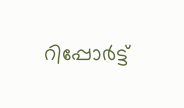റിപ്പോര്‍ട്ട്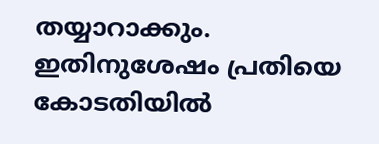തയ്യാറാക്കും. ഇതിനുശേഷം പ്രതിയെ കോടതിയില്‍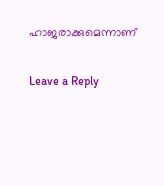ഹാജരാക്കുമെന്നാണ്

Leave a Reply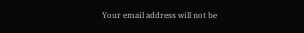Your email address will not be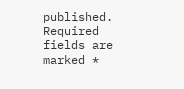published. Required fields are marked *